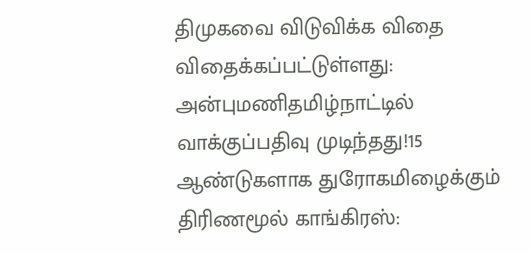திமுகவை விடுவிக்க விதை விதைக்கப்பட்டுள்ளது: அன்புமணிதமிழ்நாட்டில் வாக்குப்பதிவு முடிந்தது!15 ஆண்டுகளாக துரோகமிழைக்கும் திரிணமூல் காங்கிரஸ்: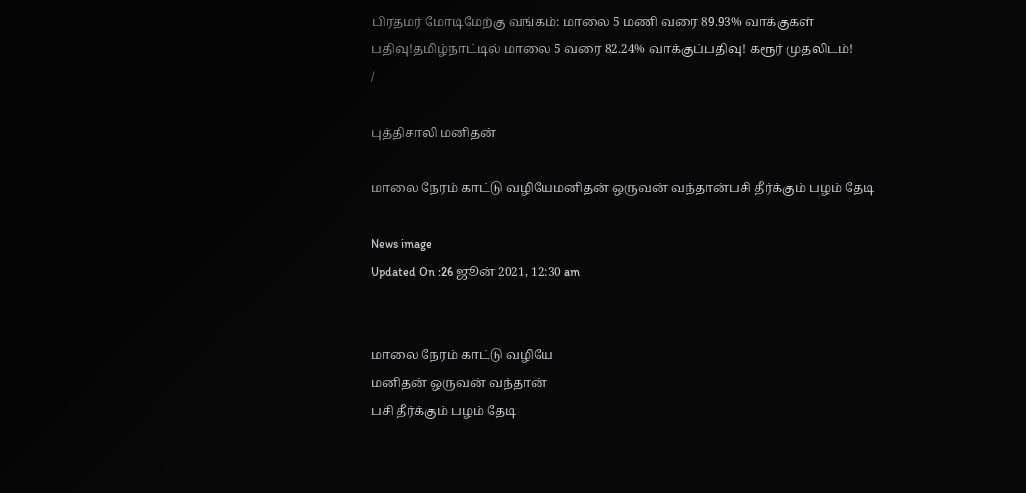பிரதமர் மோடிமேற்கு வங்கம்: மாலை 5 மணி வரை 89.93% வாக்குகள் பதிவு!தமிழ்நாட்டில் மாலை 5 வரை 82.24% வாக்குப்பதிவு! கரூர் முதலிடம்!
/

புத்திசாலி மனிதன்

மாலை நேரம் காட்டு வழியேமனிதன் ஒருவன் வந்தான்பசி தீர்க்கும் பழம் தேடி

News image
Updated On :26 ஜூன் 2021, 12:30 am


மாலை நேரம் காட்டு வழியே
மனிதன் ஒருவன் வந்தான்
பசி தீர்க்கும் பழம் தேடி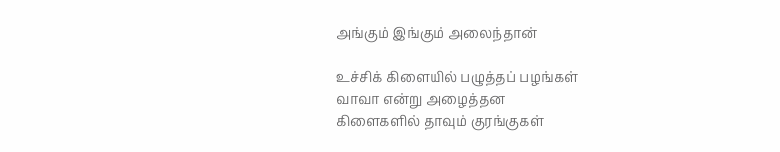அங்கும் இங்கும் அலைந்தான்

உச்சிக் கிளையில் பழுத்தப் பழங்கள்
வாவா என்று அழைத்தன
கிளைகளில் தாவும் குரங்குகள்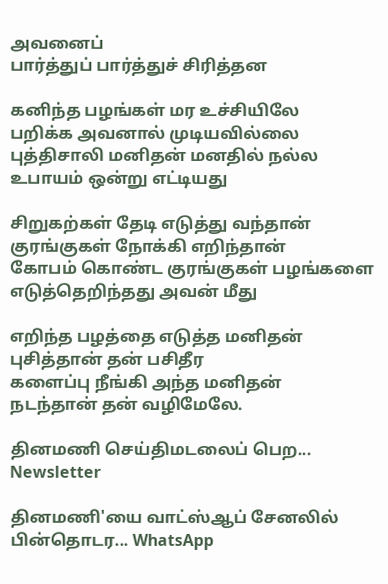அவனைப்
பார்த்துப் பார்த்துச் சிரித்தன

கனிந்த பழங்கள் மர உச்சியிலே
பறிக்க அவனால் முடியவில்லை
புத்திசாலி மனிதன் மனதில் நல்ல
உபாயம் ஒன்று எட்டியது

சிறுகற்கள் தேடி எடுத்து வந்தான்
குரங்குகள் நோக்கி எறிந்தான்
கோபம் கொண்ட குரங்குகள் பழங்களை
எடுத்தெறிந்தது அவன் மீது

எறிந்த பழத்தை எடுத்த மனிதன்
புசித்தான் தன் பசிதீர
களைப்பு நீங்கி அந்த மனிதன்
நடந்தான் தன் வழிமேலே.

தினமணி செய்திமடலைப் பெற... Newsletter

தினமணி'யை வாட்ஸ்ஆப் சேனலில் பின்தொடர... WhatsApp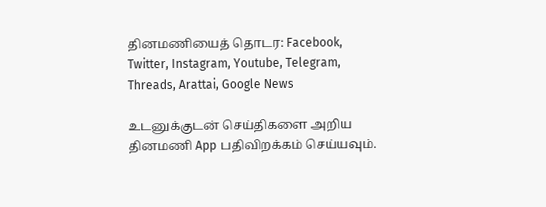தினமணியைத் தொடர: Facebook, Twitter, Instagram, Youtube, Telegram, Threads, Arattai, Google News

உடனுக்குடன் செய்திகளை அறிய தினமணி App பதிவிறக்கம் செய்யவும்.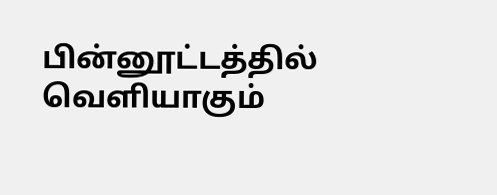பின்னூட்டத்தில் வெளியாகும்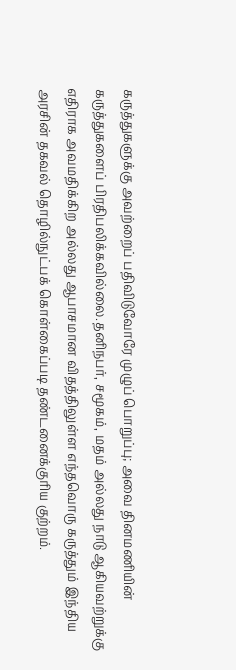கருத்துகளுக்கு அவற்றைப் பதிவிடுவோரே முழுப் பொறுப்பு; அவை தினமணியின் கருத்துகளைப் பிரதிபலிக்கவில்லை.தனிநபர், சமூகம், மதம் அல்லது நாடு ஆகியவற்றுக்கு எதிராக அவமதிக்கிற அல்லது ஆபாசமான விதத்திலுள்ள எந்தவொரு கருத்தும் இந்திய அரசின் தகவல் தொழில்நுட்பக் கொள்கைப்படி தண்டனைக்குரிய குற்றம்.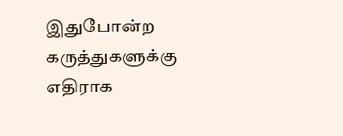இதுபோன்ற கருத்துகளுக்கு எதிராக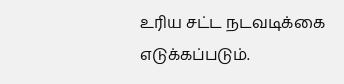உரிய சட்ட நடவடிக்கை எடுக்கப்படும்.